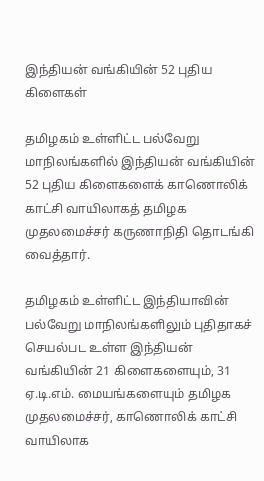இந்தியன் வங்கியின் 52 புதிய கிளைகள்

தமிழகம் உள்ளிட்ட பல்வேறு மாநிலங்களில் இந்தியன் வங்கியின் 52 புதிய கிளைகளைக் காணொலிக் காட்சி வாயிலாகத் தமிழக முதலமைச்சர் கருணாநிதி தொடங்கி வைத்தார்.

தமிழகம் உள்ளிட்ட இந்தியாவின் பல்வேறு மாநிலங்களிலும் புதிதாகச் செயல்பட உள்ள இந்தியன் வங்கியின் 21 கிளைகளையும், 31 ஏ.டி.எம். மையங்களையும் தமிழக முதலமைச்சர், காணொலிக் காட்சி வாயிலாக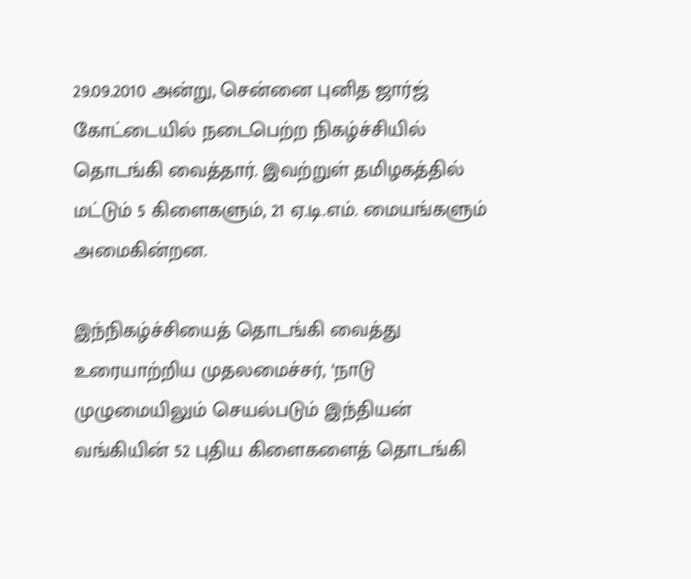29.09.2010 அன்று, சென்னை புனித ஜார்ஜ் கோட்டையில் நடைபெற்ற நிகழ்ச்சியில் தொடங்கி வைத்தார். இவற்றுள் தமிழகத்தில் மட்டும் 5 கிளைகளும், 21 ஏ.டி.எம். மையங்களும் அமைகின்றன.

இந்நிகழ்ச்சியைத் தொடங்கி வைத்து உரையாற்றிய முதலமைச்சர், ‘நாடு முழுமையிலும் செயல்படும் இந்தியன் வங்கியின் 52 புதிய கிளைகளைத் தொடங்கி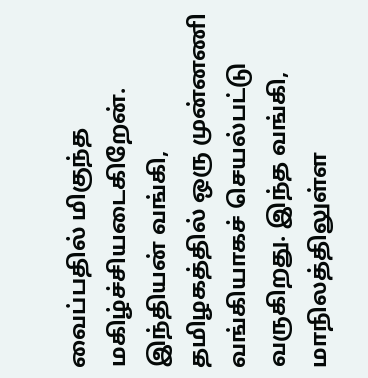வைப்பதில் மிகுந்த மகிழ்ச்சியடைகிறேன். இந்தியன் வங்கி, தமிழகத்தில் ஒரு முன்னணி வங்கியாகச் செயல்பட்டு வருகிறது. இந்த வங்கி, மாநிலத்திலுள்ள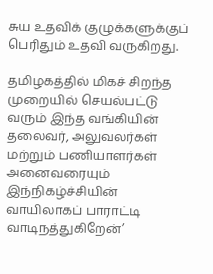சுய உதவிக் குழுக்களுக்குப் பெரிதும் உதவி வருகிறது.

தமிழகத்தில் மிகச் சிறந்த முறையில் செயல்பட்டு வரும் இந்த வங்கியின் தலைவர், அலுவலர்கள் மற்றும் பணியாளர்கள் அனைவரையும் இந்நிகழ்ச்சியின் வாயிலாகப் பாராட்டி வாடிநத்துகிறேன்’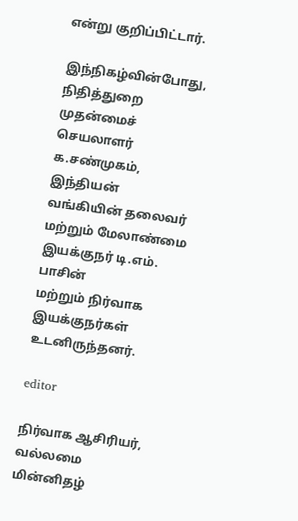என்று குறிப்பிட்டார்.

இந்நிகழ்வின்போது, நிதித்துறை முதன்மைச் செயலாளர் க.சண்முகம், இந்தியன் வங்கியின் தலைவர் மற்றும் மேலாண்மை இயக்குநர் டி.எம். பாசின்
மற்றும் நிர்வாக இயக்குநர்கள் உடனிருந்தனர்.

editor

நிர்வாக ஆசிரியர், வல்லமை மின்னிதழ்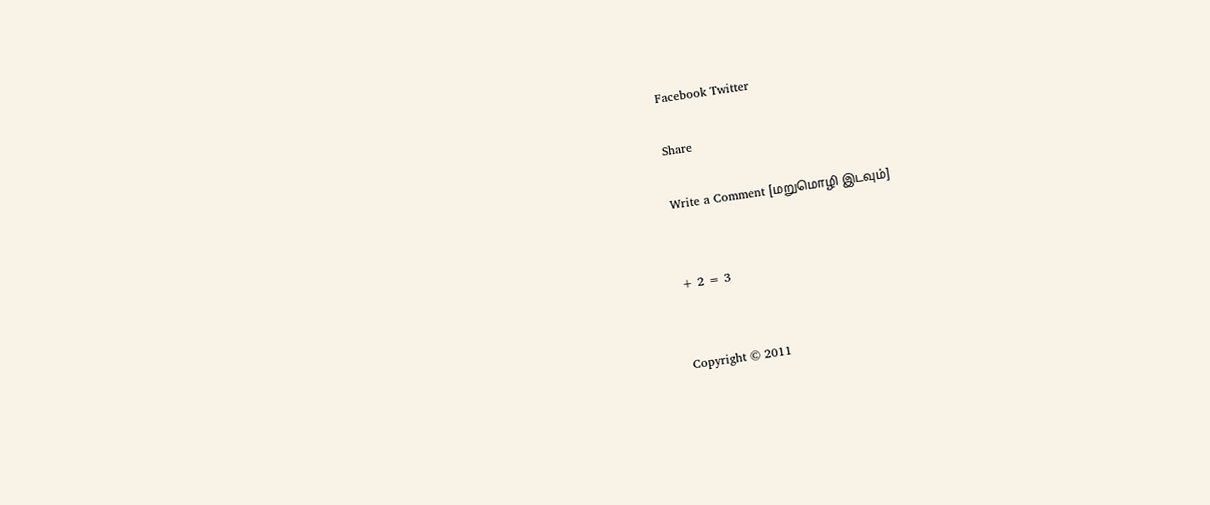Facebook Twitter

Share

Write a Comment [மறுமொழி இடவும்]


+ 2 = 3


Copyright © 2011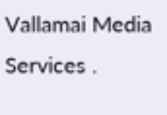Vallamai Media Services .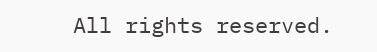All rights reserved.